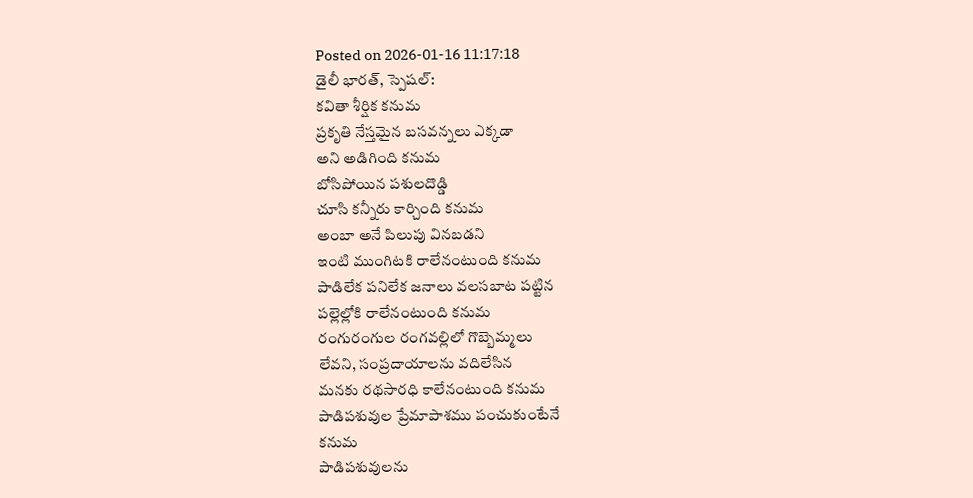Posted on 2026-01-16 11:17:18
డైలీ భారత్, స్పెషల్:
కవితా శీర్షిక కనుమ
ప్రకృతి నేస్తమైన బసవన్నలు ఎక్కడా
అని అడిగింది కనుమ
బోసిపోయిన పశులదొడ్డి
చూసి కన్నీరు కార్చింది కనుమ
అంబా అనే పిలుపు వినబడని
ఇంటి ముంగిటకి రాలేనంటుంది కనుమ
పాడిలేక పనిలేక జనాలు వలసబాట పట్టిన
పల్లెల్లోకి రాలేనంటుంది కనుమ
రంగురంగుల రంగవల్లిలో గొబ్బెమ్మలు
లేవని, సంప్రదాయాలను వదిలేసిన
మనకు రథసారధి కాలేనంటుంది కనుమ
పాడిపశువుల ప్రేమాపాశము పంచుకుంటేనే
కనుమ
పాడిపశువులను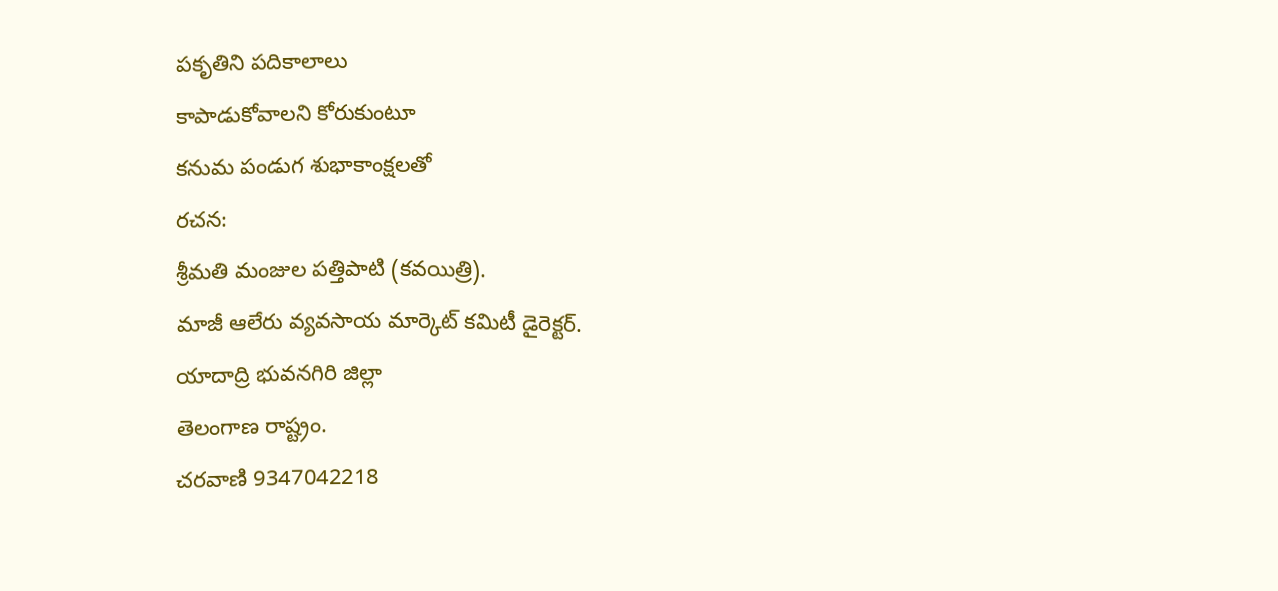పకృతిని పదికాలాలు
కాపాడుకోవాలని కోరుకుంటూ
కనుమ పండుగ శుభాకాంక్షలతో
రచన:
శ్రీమతి మంజుల పత్తిపాటి (కవయిత్రి).
మాజీ ఆలేరు వ్యవసాయ మార్కెట్ కమిటీ డైరెక్టర్.
యాదాద్రి భువనగిరి జిల్లా
తెలంగాణ రాష్ట్రం.
చరవాణి 9347042218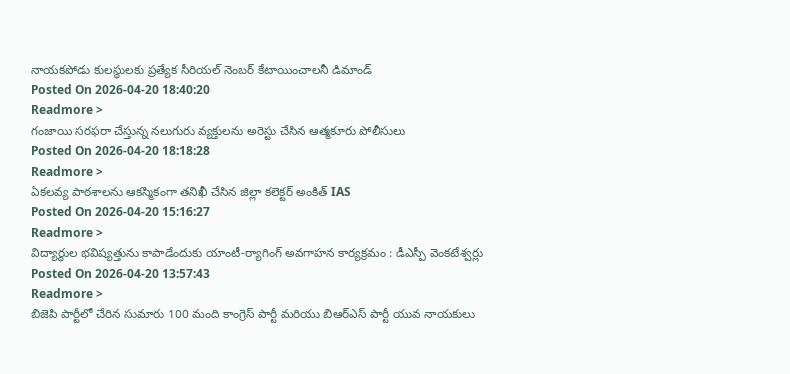నాయకపోడు కులస్థులకు ప్రత్యేక సీరియల్ నెంబర్ కేటాయించాలనీ డిమాండ్
Posted On 2026-04-20 18:40:20
Readmore >
గంజాయి సరఫరా చేస్తున్న నలుగురు వ్యక్తులను అరెస్టు చేసిన ఆత్మకూరు పోలీసులు
Posted On 2026-04-20 18:18:28
Readmore >
ఏకలవ్య పాఠశాలను ఆకస్మికంగా తనిఖీ చేసిన జిల్లా కలెక్టర్ అంకిత్ IAS
Posted On 2026-04-20 15:16:27
Readmore >
విద్యార్థుల భవిష్యత్తును కాపాడేందుకు యాంటీ-ర్యాగింగ్ అవగాహన కార్యక్రమం : డీఎస్పీ వెంకటేశ్వర్లు
Posted On 2026-04-20 13:57:43
Readmore >
బిజెపి పార్టీలో చేరిన సుమారు 100 మంది కాంగ్రెస్ పార్టీ మరియు బిఆర్ఎస్ పార్టీ యువ నాయకులు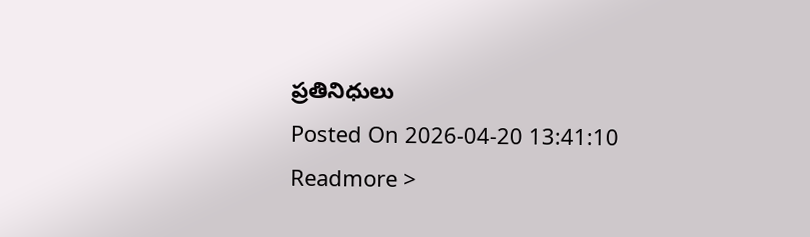ప్రతినిధులు
Posted On 2026-04-20 13:41:10
Readmore >